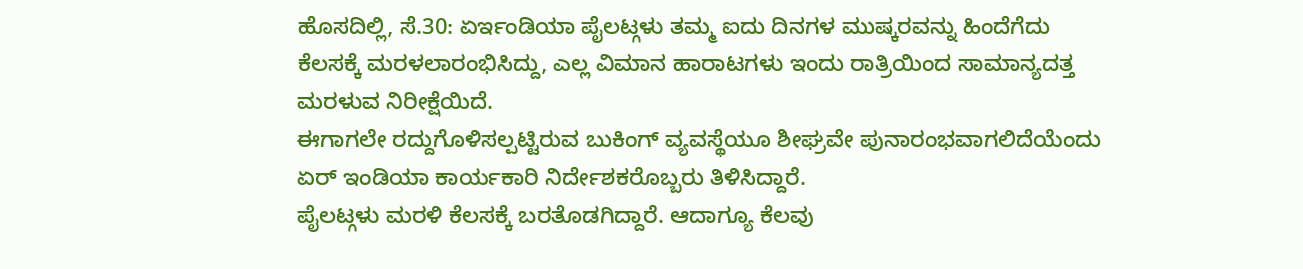ಹೊಸದಿಲ್ಲಿ, ಸೆ.30: ಏರ್ಇಂಡಿಯಾ ಪೈಲಟ್ಗಳು ತಮ್ಮ ಐದು ದಿನಗಳ ಮುಷ್ಕರವನ್ನು ಹಿಂದೆಗೆದು ಕೆಲಸಕ್ಕೆ ಮರಳಲಾರಂಭಿಸಿದ್ದು, ಎಲ್ಲ ವಿಮಾನ ಹಾರಾಟಗಳು ಇಂದು ರಾತ್ರಿಯಿಂದ ಸಾಮಾನ್ಯದತ್ತ ಮರಳುವ ನಿರೀಕ್ಷೆಯಿದೆ.
ಈಗಾಗಲೇ ರದ್ದುಗೊಳಿಸಲ್ಪಟ್ಟಿರುವ ಬುಕಿಂಗ್ ವ್ಯವಸ್ಥೆಯೂ ಶೀಘ್ರವೇ ಪುನಾರಂಭವಾಗಲಿದೆಯೆಂದು ಏರ್ ಇಂಡಿಯಾ ಕಾರ್ಯಕಾರಿ ನಿರ್ದೇಶಕರೊಬ್ಬರು ತಿಳಿಸಿದ್ದಾರೆ.
ಪೈಲಟ್ಗಳು ಮರಳಿ ಕೆಲಸಕ್ಕೆ ಬರತೊಡಗಿದ್ದಾರೆ. ಆದಾಗ್ಯೂ ಕೆಲವು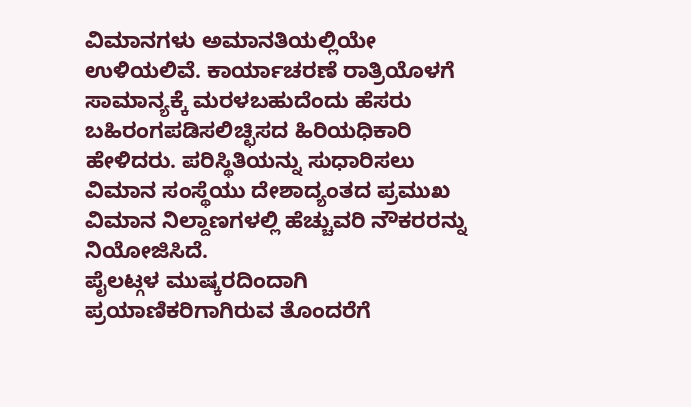ವಿಮಾನಗಳು ಅಮಾನತಿಯಲ್ಲಿಯೇ ಉಳಿಯಲಿವೆ. ಕಾರ್ಯಾಚರಣೆ ರಾತ್ರಿಯೊಳಗೆ ಸಾಮಾನ್ಯಕ್ಕೆ ಮರಳಬಹುದೆಂದು ಹೆಸರು ಬಹಿರಂಗಪಡಿಸಲಿಚ್ಛಿಸದ ಹಿರಿಯಧಿಕಾರಿ ಹೇಳಿದರು. ಪರಿಸ್ಥಿತಿಯನ್ನು ಸುಧಾರಿಸಲು ವಿಮಾನ ಸಂಸ್ಥೆಯು ದೇಶಾದ್ಯಂತದ ಪ್ರಮುಖ ವಿಮಾನ ನಿಲ್ದಾಣಗಳಲ್ಲಿ ಹೆಚ್ಚುವರಿ ನೌಕರರನ್ನು ನಿಯೋಜಿಸಿದೆ.
ಪೈಲಟ್ಗಳ ಮುಷ್ಕರದಿಂದಾಗಿ ಪ್ರಯಾಣಿಕರಿಗಾಗಿರುವ ತೊಂದರೆಗೆ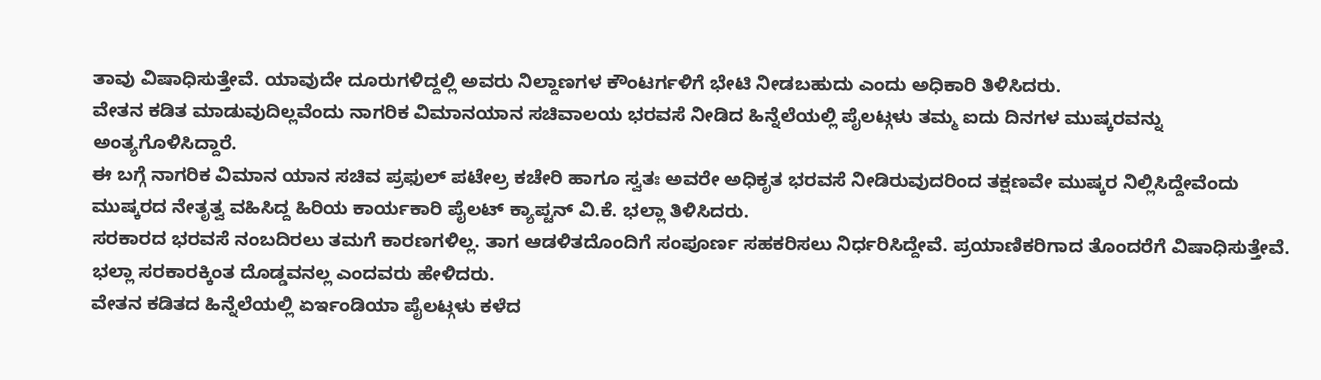ತಾವು ವಿಷಾಧಿಸುತ್ತೇವೆ. ಯಾವುದೇ ದೂರುಗಳಿದ್ದಲ್ಲಿ ಅವರು ನಿಲ್ದಾಣಗಳ ಕೌಂಟರ್ಗಳಿಗೆ ಭೇಟಿ ನೀಡಬಹುದು ಎಂದು ಅಧಿಕಾರಿ ತಿಳಿಸಿದರು.
ವೇತನ ಕಡಿತ ಮಾಡುವುದಿಲ್ಲವೆಂದು ನಾಗರಿಕ ವಿಮಾನಯಾನ ಸಚಿವಾಲಯ ಭರವಸೆ ನೀಡಿದ ಹಿನ್ನೆಲೆಯಲ್ಲಿ ಪೈಲಟ್ಗಳು ತಮ್ಮ ಐದು ದಿನಗಳ ಮುಷ್ಕರವನ್ನು ಅಂತ್ಯಗೊಳಿಸಿದ್ದಾರೆ.
ಈ ಬಗ್ಗೆ ನಾಗರಿಕ ವಿಮಾನ ಯಾನ ಸಚಿವ ಪ್ರಫುಲ್ ಪಟೇಲ್ರ ಕಚೇರಿ ಹಾಗೂ ಸ್ವತಃ ಅವರೇ ಅಧಿಕೃತ ಭರವಸೆ ನೀಡಿರುವುದರಿಂದ ತಕ್ಷಣವೇ ಮುಷ್ಕರ ನಿಲ್ಲಿಸಿದ್ದೇವೆಂದು ಮುಷ್ಕರದ ನೇತೃತ್ವ ವಹಿಸಿದ್ದ ಹಿರಿಯ ಕಾರ್ಯಕಾರಿ ಪೈಲಟ್ ಕ್ಯಾಪ್ಟನ್ ವಿ.ಕೆ. ಭಲ್ಲಾ ತಿಳಿಸಿದರು.
ಸರಕಾರದ ಭರವಸೆ ನಂಬದಿರಲು ತಮಗೆ ಕಾರಣಗಳಿಲ್ಲ. ತಾಗ ಆಡಳಿತದೊಂದಿಗೆ ಸಂಪೂರ್ಣ ಸಹಕರಿಸಲು ನಿರ್ಧರಿಸಿದ್ದೇವೆ. ಪ್ರಯಾಣಿಕರಿಗಾದ ತೊಂದರೆಗೆ ವಿಷಾಧಿಸುತ್ತೇವೆ. ಭಲ್ಲಾ ಸರಕಾರಕ್ಕಿಂತ ದೊಡ್ಡವನಲ್ಲ ಎಂದವರು ಹೇಳಿದರು.
ವೇತನ ಕಡಿತದ ಹಿನ್ನೆಲೆಯಲ್ಲಿ ಏರ್ಇಂಡಿಯಾ ಪೈಲಟ್ಗಳು ಕಳೆದ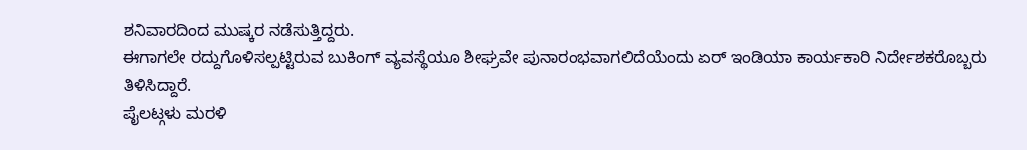ಶನಿವಾರದಿಂದ ಮುಷ್ಕರ ನಡೆಸುತ್ತಿದ್ದರು.
ಈಗಾಗಲೇ ರದ್ದುಗೊಳಿಸಲ್ಪಟ್ಟಿರುವ ಬುಕಿಂಗ್ ವ್ಯವಸ್ಥೆಯೂ ಶೀಘ್ರವೇ ಪುನಾರಂಭವಾಗಲಿದೆಯೆಂದು ಏರ್ ಇಂಡಿಯಾ ಕಾರ್ಯಕಾರಿ ನಿರ್ದೇಶಕರೊಬ್ಬರು ತಿಳಿಸಿದ್ದಾರೆ.
ಪೈಲಟ್ಗಳು ಮರಳಿ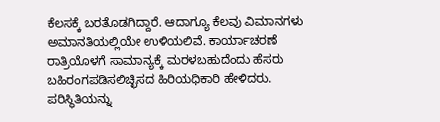ಕೆಲಸಕ್ಕೆ ಬರತೊಡಗಿದ್ದಾರೆ. ಆದಾಗ್ಯೂ ಕೆಲವು ವಿಮಾನಗಳು ಅಮಾನತಿಯಲ್ಲಿಯೇ ಉಳಿಯಲಿವೆ. ಕಾರ್ಯಾಚರಣೆ ರಾತ್ರಿಯೊಳಗೆ ಸಾಮಾನ್ಯಕ್ಕೆ ಮರಳಬಹುದೆಂದು ಹೆಸರು ಬಹಿರಂಗಪಡಿಸಲಿಚ್ಛಿಸದ ಹಿರಿಯಧಿಕಾರಿ ಹೇಳಿದರು. ಪರಿಸ್ಥಿತಿಯನ್ನು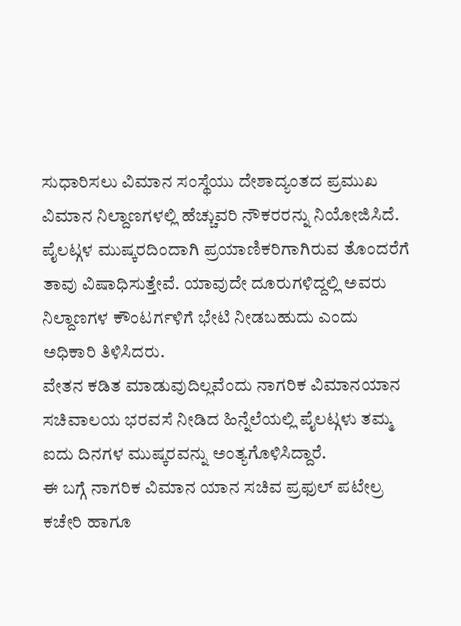ಸುಧಾರಿಸಲು ವಿಮಾನ ಸಂಸ್ಥೆಯು ದೇಶಾದ್ಯಂತದ ಪ್ರಮುಖ ವಿಮಾನ ನಿಲ್ದಾಣಗಳಲ್ಲಿ ಹೆಚ್ಚುವರಿ ನೌಕರರನ್ನು ನಿಯೋಜಿಸಿದೆ.
ಪೈಲಟ್ಗಳ ಮುಷ್ಕರದಿಂದಾಗಿ ಪ್ರಯಾಣಿಕರಿಗಾಗಿರುವ ತೊಂದರೆಗೆ ತಾವು ವಿಷಾಧಿಸುತ್ತೇವೆ. ಯಾವುದೇ ದೂರುಗಳಿದ್ದಲ್ಲಿ ಅವರು ನಿಲ್ದಾಣಗಳ ಕೌಂಟರ್ಗಳಿಗೆ ಭೇಟಿ ನೀಡಬಹುದು ಎಂದು ಅಧಿಕಾರಿ ತಿಳಿಸಿದರು.
ವೇತನ ಕಡಿತ ಮಾಡುವುದಿಲ್ಲವೆಂದು ನಾಗರಿಕ ವಿಮಾನಯಾನ ಸಚಿವಾಲಯ ಭರವಸೆ ನೀಡಿದ ಹಿನ್ನೆಲೆಯಲ್ಲಿ ಪೈಲಟ್ಗಳು ತಮ್ಮ ಐದು ದಿನಗಳ ಮುಷ್ಕರವನ್ನು ಅಂತ್ಯಗೊಳಿಸಿದ್ದಾರೆ.
ಈ ಬಗ್ಗೆ ನಾಗರಿಕ ವಿಮಾನ ಯಾನ ಸಚಿವ ಪ್ರಫುಲ್ ಪಟೇಲ್ರ ಕಚೇರಿ ಹಾಗೂ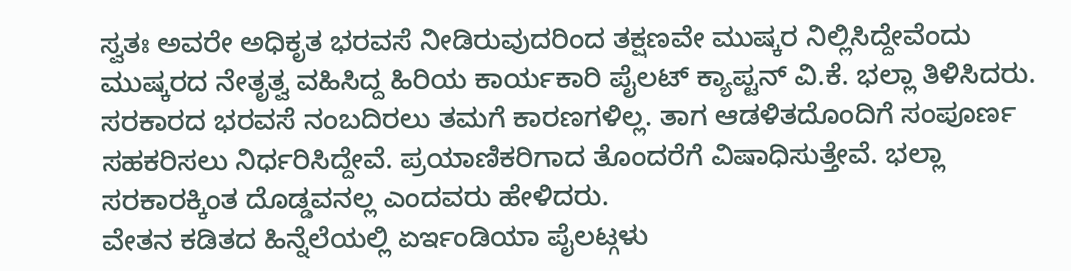ಸ್ವತಃ ಅವರೇ ಅಧಿಕೃತ ಭರವಸೆ ನೀಡಿರುವುದರಿಂದ ತಕ್ಷಣವೇ ಮುಷ್ಕರ ನಿಲ್ಲಿಸಿದ್ದೇವೆಂದು ಮುಷ್ಕರದ ನೇತೃತ್ವ ವಹಿಸಿದ್ದ ಹಿರಿಯ ಕಾರ್ಯಕಾರಿ ಪೈಲಟ್ ಕ್ಯಾಪ್ಟನ್ ವಿ.ಕೆ. ಭಲ್ಲಾ ತಿಳಿಸಿದರು.
ಸರಕಾರದ ಭರವಸೆ ನಂಬದಿರಲು ತಮಗೆ ಕಾರಣಗಳಿಲ್ಲ. ತಾಗ ಆಡಳಿತದೊಂದಿಗೆ ಸಂಪೂರ್ಣ ಸಹಕರಿಸಲು ನಿರ್ಧರಿಸಿದ್ದೇವೆ. ಪ್ರಯಾಣಿಕರಿಗಾದ ತೊಂದರೆಗೆ ವಿಷಾಧಿಸುತ್ತೇವೆ. ಭಲ್ಲಾ ಸರಕಾರಕ್ಕಿಂತ ದೊಡ್ಡವನಲ್ಲ ಎಂದವರು ಹೇಳಿದರು.
ವೇತನ ಕಡಿತದ ಹಿನ್ನೆಲೆಯಲ್ಲಿ ಏರ್ಇಂಡಿಯಾ ಪೈಲಟ್ಗಳು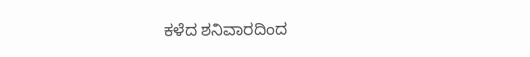ಕಳೆದ ಶನಿವಾರದಿಂದ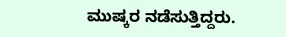ಮುಷ್ಕರ ನಡೆಸುತ್ತಿದ್ದರು.